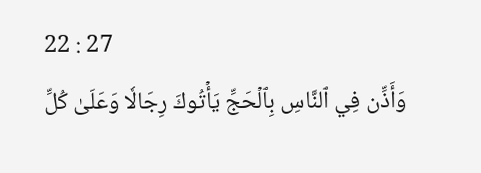22 : 27
وَأَذِّن فِي ٱلنَّاسِ بِٱلۡحَجِّ يَأۡتُوكَ رِجَالٗا وَعَلَىٰ كُلِّ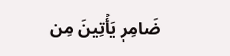ضَامِرٖ يَأۡتِينَ مِن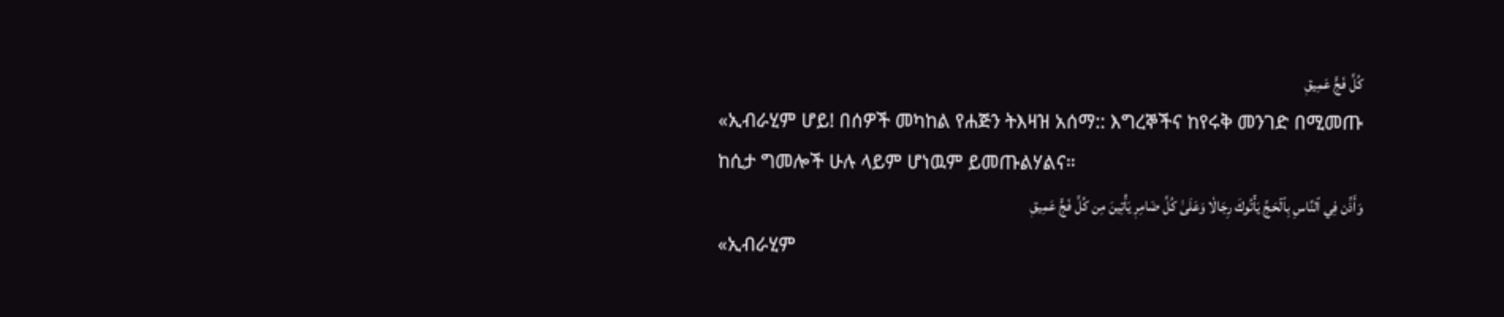كُلِّ فَجٍّ عَمِيقٖ
«ኢብራሂም ሆይ! በሰዎች መካከል የሐጅን ትእዛዝ አሰማ:: እግረኞችና ከየሩቅ መንገድ በሚመጡ ከሲታ ግመሎች ሁሉ ላይም ሆነዉም ይመጡልሃልና።
وَأَذِّن فِي ٱلنَّاسِ بِٱلۡحَجِّ يَأۡتُوكَ رِجَالٗا وَعَلَىٰ كُلِّ ضَامِرٖ يَأۡتِينَ مِن كُلِّ فَجٍّ عَمِيقٖ
«ኢብራሂም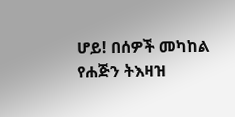ሆይ! በሰዎች መካከል የሐጅን ትእዛዝ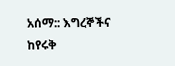አሰማ:: እግረኞችና ከየሩቅ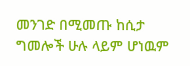መንገድ በሚመጡ ከሲታ ግመሎች ሁሉ ላይም ሆነዉም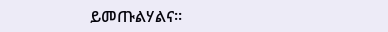ይመጡልሃልና።